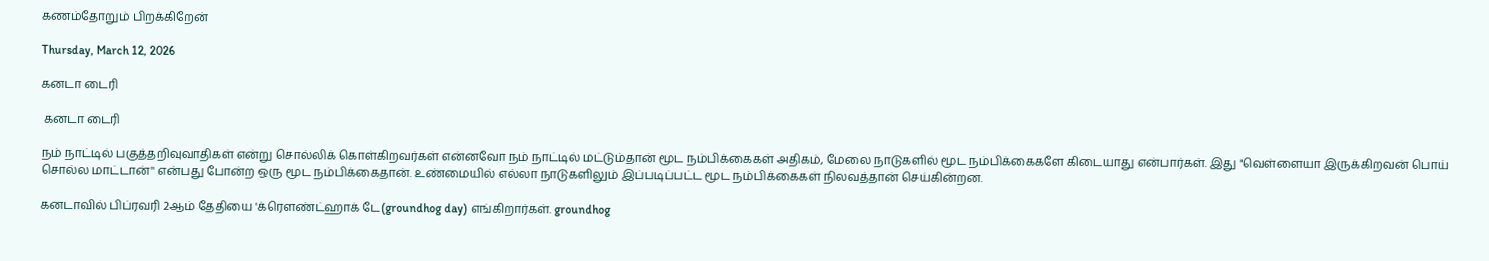கணம்தோறும் பிறக்கிறேன்

Thursday, March 12, 2026

கனடா டைரி

 கனடா டைரி

நம் நாட்டில் பகுத்தறிவுவாதிகள் என்று சொல்லிக் கொள்கிறவர்கள் என்னவோ நம் நாட்டில் மட்டும்தான் மூட நம்பிக்கைகள் அதிகம், மேலை நாடுகளில் மூட நம்பிக்கைகளே கிடையாது என்பார்கள். இது "வெள்ளையா இருக்கிறவன் பொய் சொல்ல மாட்டான்'' என்பது போன்ற ஒரு மூட நம்பிக்கைதான். உண்மையில் எல்லா நாடுகளிலும் இப்படிப்பட்ட மூட நம்பிக்கைகள் நிலவத்தான் செய்கின்றன.

கனடாவில் பிப்ரவரி 2ஆம் தேதியை 'க்ரெளண்ட்ஹாக் டே(groundhog day) எங்கிறார்கள். groundhog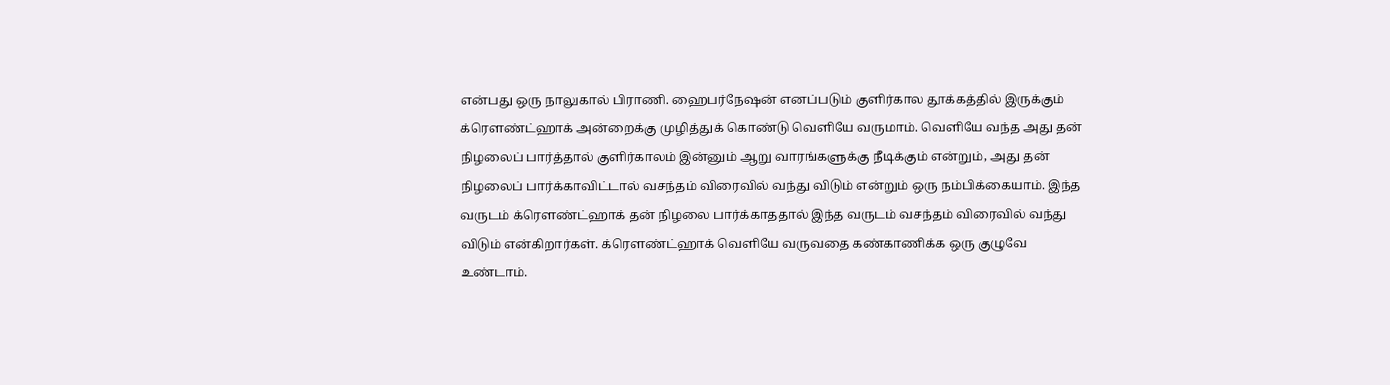என்பது ஒரு நாலுகால் பிராணி. ஹைபர்நேஷன் எனப்படும் குளிர்கால தூக்கத்தில் இருக்கும் க்ரெளண்ட்ஹாக் அன்றைக்கு முழித்துக் கொண்டு வெளியே வருமாம். வெளியே வந்த அது தன் நிழலைப் பார்த்தால் குளிர்காலம் இன்னும் ஆறு வாரங்களுக்கு நீடிக்கும் என்றும், அது தன் நிழலைப் பார்க்காவிட்டால் வசந்தம் விரைவில் வந்து விடும் என்றும் ஒரு நம்பிக்கையாம். இந்த வருடம் க்ரௌண்ட்ஹாக் தன் நிழலை பார்க்காததால் இந்த வருடம் வசந்தம் விரைவில் வந்து விடும் என்கிறார்கள். க்ரௌண்ட்ஹாக் வெளியே வருவதை கண்காணிக்க ஒரு குழுவே உண்டாம்.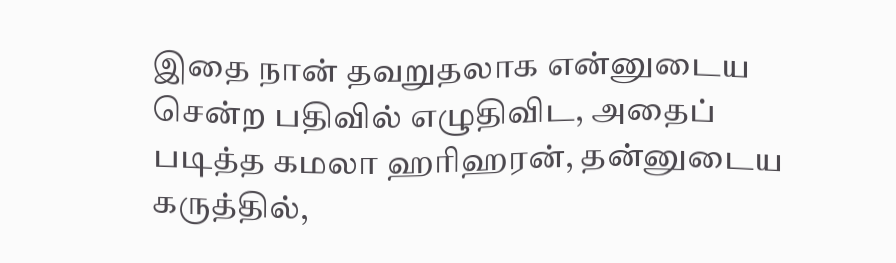இதை நான் தவறுதலாக என்னுடைய சென்ற பதிவில் எழுதிவிட, அதைப் படித்த கமலா ஹரிஹரன், தன்னுடைய கருத்தில்,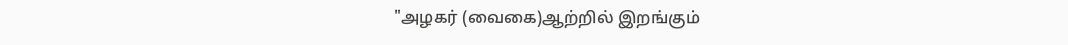"அழகர் (வைகை)ஆற்றில் இறங்கும்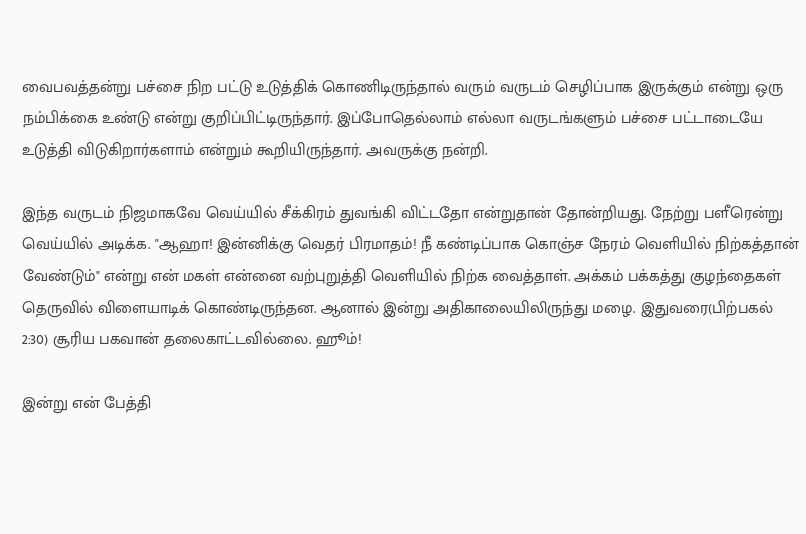வைபவத்தன்று பச்சை நிற பட்டு உடுத்திக் கொணிடிருந்தால் வரும் வருடம் செழிப்பாக இருக்கும் என்று ஒரு நம்பிக்கை உண்டு என்று குறிப்பிட்டிருந்தார். இப்போதெல்லாம் எல்லா வருடங்களும் பச்சை பட்டாடையே உடுத்தி விடுகிறார்களாம் என்றும் கூறியிருந்தார். அவருக்கு நன்றி.

இந்த வருடம் நிஜமாகவே வெய்யில் சீக்கிரம் துவங்கி விட்டதோ என்றுதான் தோன்றியது. நேற்று பளீரென்று வெய்யில் அடிக்க. "ஆஹா! இன்னிக்கு வெதர் பிரமாதம்! நீ கண்டிப்பாக கொஞ்ச நேரம் வெளியில் நிற்கத்தான் வேண்டும்" என்று என் மகள் என்னை வற்புறுத்தி வெளியில் நிற்க வைத்தாள். அக்கம் பக்கத்து குழந்தைகள் தெருவில் விளையாடிக் கொண்டிருந்தன. ஆனால் இன்று அதிகாலையிலிருந்து மழை. இதுவரை(பிற்பகல் 2:30) சூரிய பகவான் தலைகாட்டவில்லை. ஹூம்!

இன்று என் பேத்தி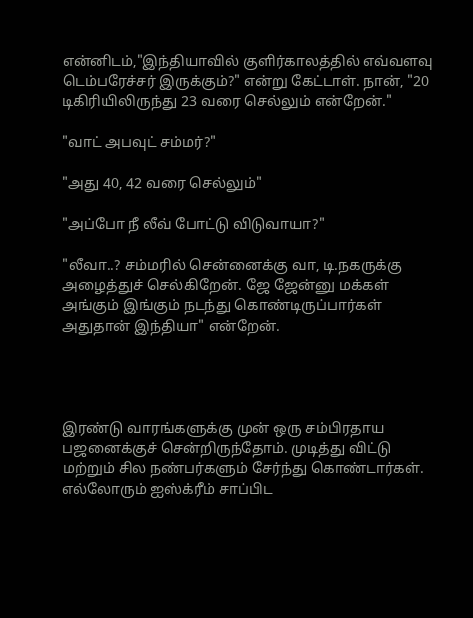என்னிடம்,"இந்தியாவில் குளிர்காலத்தில் எவ்வளவு டெம்பரேச்சர் இருக்கும்?" என்று கேட்டாள். நான், "20 டிகிரியிலிருந்து 23 வரை செல்லும் என்றேன்."

"வாட் அபவுட் சம்மர்?"

"அது 40, 42 வரை செல்லும்"

"அப்போ நீ லீவ் போட்டு விடுவாயா?"

"லீவா..? சம்மரில் சென்னைக்கு வா, டி.நகருக்கு அழைத்துச் செல்கிறேன். ஜே ஜேன்னு மக்கள் அங்கும் இங்கும் நடந்து கொண்டிருப்பார்கள் அதுதான் இந்தியா" என்றேன்.




இரண்டு வாரங்களுக்கு முன் ஒரு சம்பிரதாய பஜனைக்குச் சென்றிருந்தோம். முடித்து விட்டு மற்றும் சில நண்பர்களும் சேர்ந்து கொண்டார்கள். எல்லோரும் ஐஸ்க்ரீம் சாப்பிட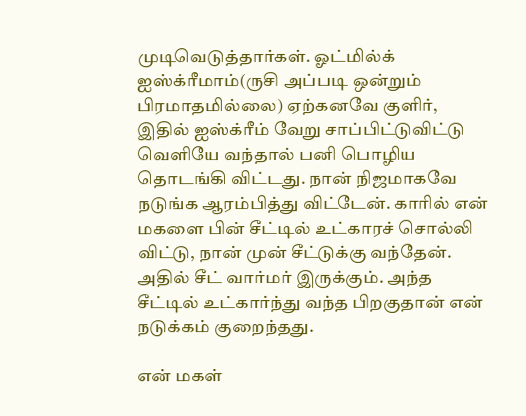முடிவெடுத்தார்கள். ஓட்மில்க் ஐஸ்க்ரீமாம்(ருசி அப்படி ஒன்றும் பிரமாதமில்லை) ஏற்கனவே குளிர், இதில் ஐஸ்க்ரீம் வேறு சாப்பிட்டுவிட்டு வெளியே வந்தால் பனி பொழிய தொடங்கி விட்டது. நான் நிஜமாகவே நடுங்க ஆரம்பித்து விட்டேன். காரில் என் மகளை பின் சீட்டில் உட்காரச் சொல்லி விட்டு, நான் முன் சீட்டுக்கு வந்தேன். அதில் சீட் வார்மர் இருக்கும். அந்த சீட்டில் உட்கார்ந்து வந்த பிறகுதான் என் நடுக்கம் குறைந்தது.

என் மகள்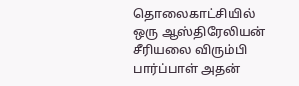தொலைகாட்சியில் ஒரு ஆஸ்திரேலியன் சீரியலை விரும்பி பார்ப்பாள் அதன்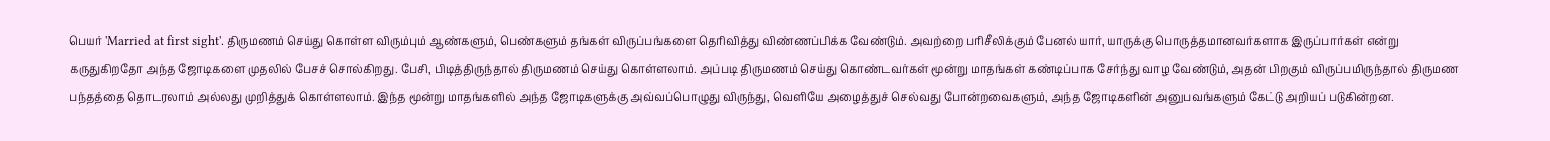பெயர் 'Married at first sight'. திருமணம் செய்து கொள்ள விரும்பும் ஆண்களும், பெண்களும் தங்கள் விருப்பங்களை தெரிவித்து விண்ணப்பிக்க வேண்டும். அவற்றை பரிசீலிக்கும் பேனல் யார், யாருக்கு பொருத்தமானவர்களாக இருப்பார்கள் என்று கருதுகிறதோ அந்த ஜோடிகளை முதலில் பேசச் சொல்கிறது. பேசி, பிடித்திருந்தால் திருமணம் செய்து கொள்ளலாம். அப்படி திருமணம் செய்து கொண்டவர்கள் மூன்று மாதங்கள் கண்டிப்பாக சேர்ந்து வாழ வேண்டும், அதன் பிறகும் விருப்பமிருந்தால் திருமண பந்தத்தை தொடரலாம் அல்லது முறித்துக் கொள்ளலாம். இந்த மூன்று மாதங்களில் அந்த ஜோடிகளுக்கு அவ்வப்பொழுது விருந்து, வெளியே அழைத்துச் செல்வது போன்றவைகளும், அந்த ஜோடிகளின் அனுபவங்களும் கேட்டு அறியப் படுகின்றன.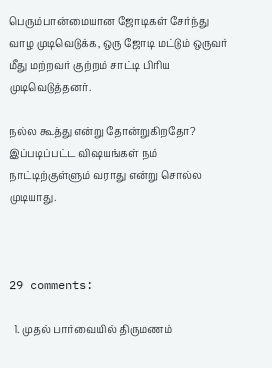பெரும்பான்மையான ஜோடிகள் சேர்ந்து வாழ முடிவெடுக்க, ஒரு ஜோடி மட்டும் ஒருவர் மீது மற்றவர் குற்றம் சாட்டி பிரிய முடிவெடுத்தனர்.

நல்ல கூத்து என்று தோன்றுகிறதோ? இப்படிப்பட்ட விஷயங்கள் நம் நாட்டிற்குள்ளும் வராது என்று சொல்ல முடியாது.



29 comments:

  1. முதல் பார்வையில் திருமணம்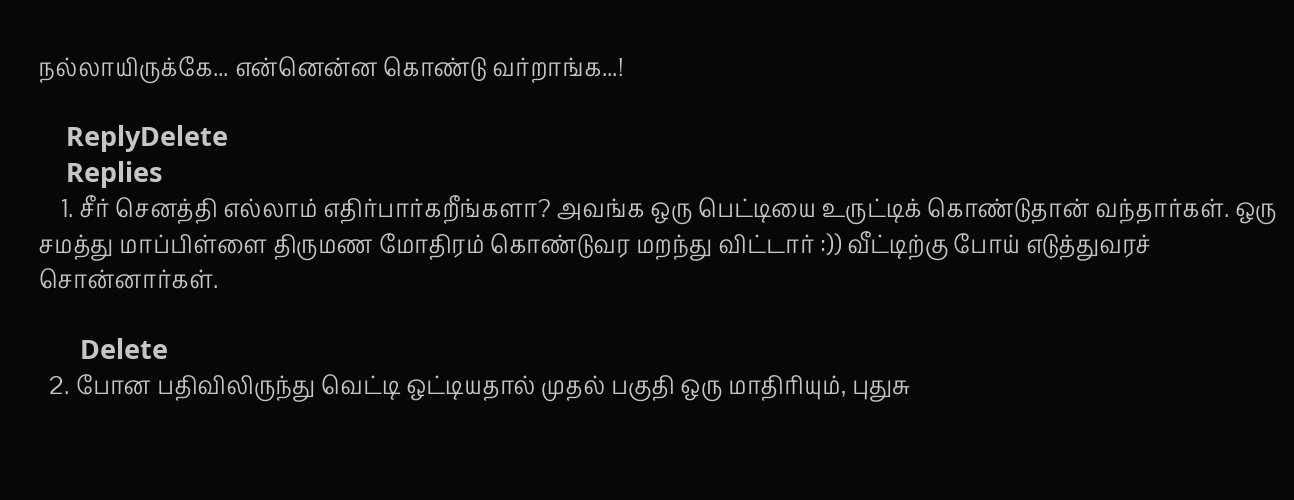நல்லாயிருக்கே... என்னென்ன கொண்டு வர்றாங்க...!

    ReplyDelete
    Replies
    1. சீர் செனத்தி எல்லாம் எதிர்பார்கறீங்களா? அவங்க ஒரு பெட்டியை உருட்டிக் கொண்டுதான் வந்தார்கள். ஒரு சமத்து மாப்பிள்ளை திருமண மோதிரம் கொண்டுவர மறந்து விட்டார் :)) வீட்டிற்கு போய் எடுத்துவரச் சொன்னார்கள்.

      Delete
  2. போன பதிவிலிருந்து வெட்டி ஒட்டியதால் முதல் பகுதி ஒரு மாதிரியும், புதுசு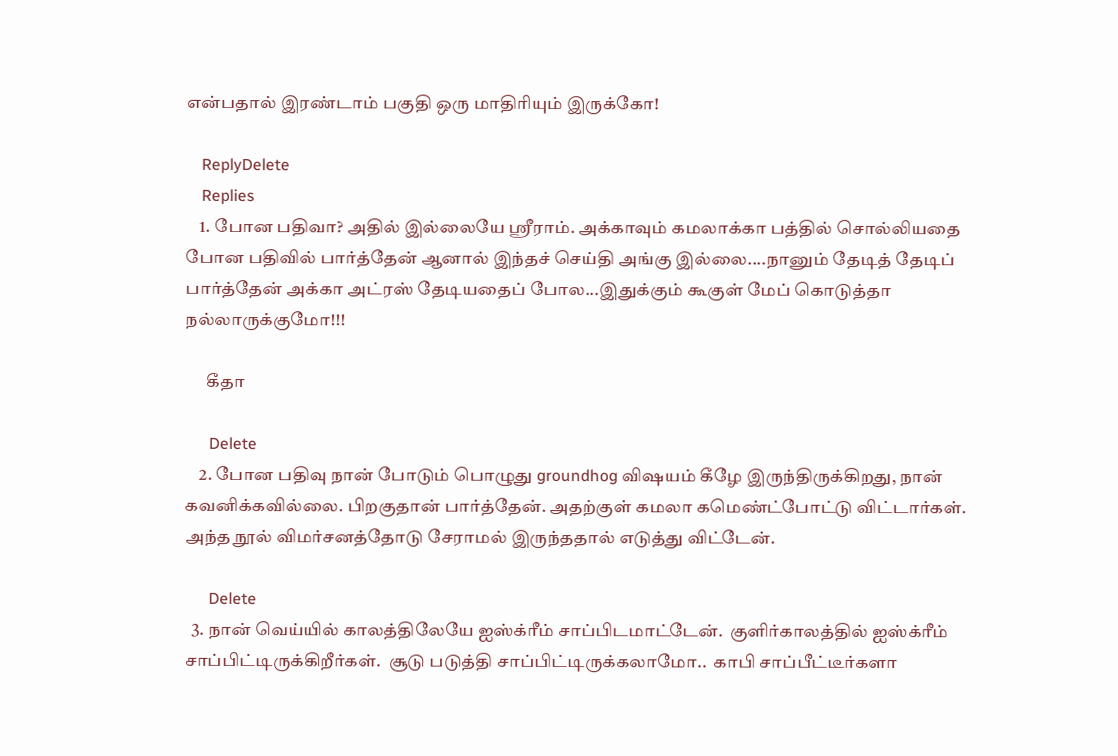என்பதால் இரண்டாம் பகுதி ஒரு மாதிரியும் இருக்கோ!

    ReplyDelete
    Replies
    1. போன பதிவா? அதில் இல்லையே ஸ்ரீராம். அக்காவும் கமலாக்கா பத்தில் சொல்லியதை போன பதிவில் பார்த்தேன் ஆனால் இந்தச் செய்தி அங்கு இல்லை....நானும் தேடித் தேடிப் பார்த்தேன் அக்கா அட்ரஸ் தேடியதைப் போல...இதுக்கும் கூகுள் மேப் கொடுத்தா நல்லாருக்குமோ!!!

      கீதா

      Delete
    2. போன பதிவு நான் போடும் பொழுது groundhog விஷயம் கீழே இருந்திருக்கிறது, நான் கவனிக்கவில்லை. பிறகுதான் பார்த்தேன். அதற்குள் கமலா கமெண்ட்போட்டு விட்டார்கள். அந்த நூல் விமர்சனத்தோடு சேராமல் இருந்ததால் எடுத்து விட்டேன்.

      Delete
  3. நான் வெய்யில் காலத்திலேயே ஐஸ்க்ரீம் சாப்பிடமாட்டேன்.  குளிர்காலத்தில் ஐஸ்க்ரீம் சாப்பிட்டிருக்கிறீர்கள்.  சூடு படுத்தி சாப்பிட்டிருக்கலாமோ..  காபி சாப்பீட்டீர்களா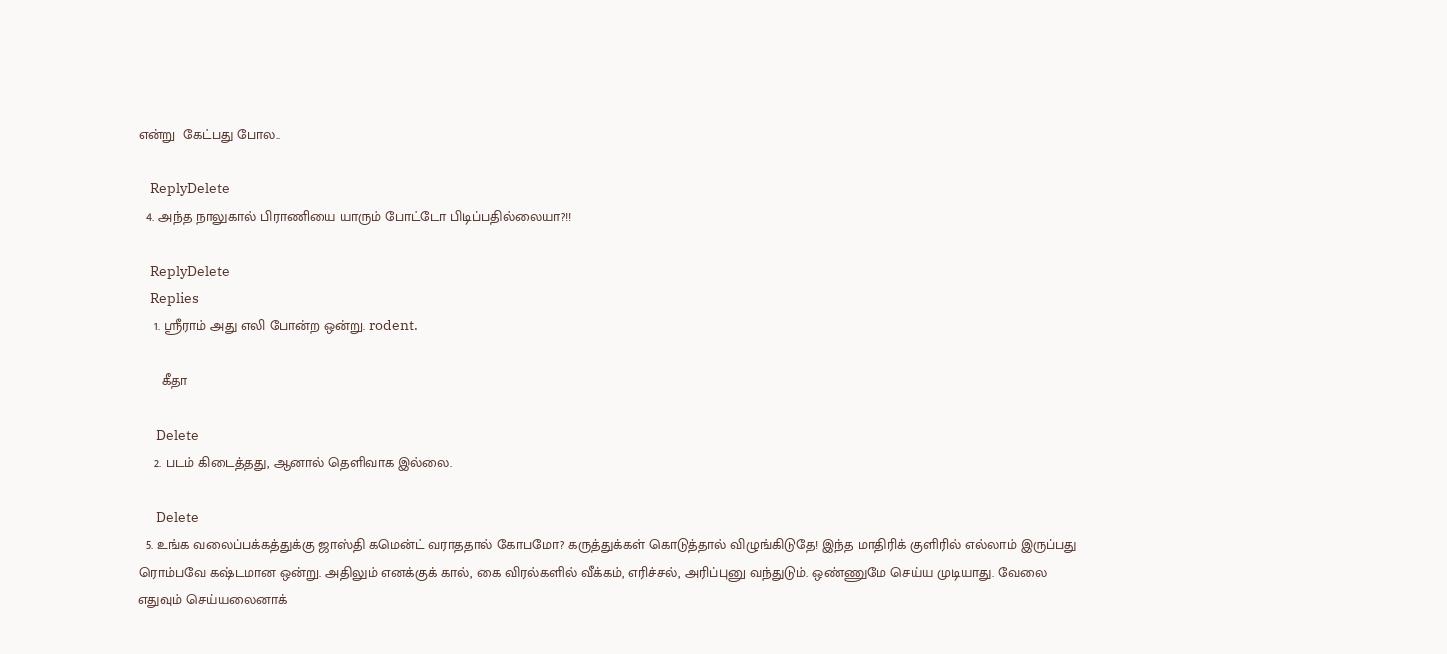என்று  கேட்பது போல..

    ReplyDelete
  4. அந்த நாலுகால் பிராணியை யாரும் போட்டோ பிடிப்பதில்லையா?!!

    ReplyDelete
    Replies
    1. ஸ்ரீராம் அது எலி போன்ற ஒன்று. rodent.

      கீதா

      Delete
    2. படம் கிடைத்தது, ஆனால் தெளிவாக இல்லை.

      Delete
  5. உங்க வலைப்பக்கத்துக்கு ஜாஸ்தி கமென்ட் வராததால் கோபமோ? கருத்துக்கள் கொடுத்தால் விழுங்கிடுதே! இந்த மாதிரிக் குளிரில் எல்லாம் இருப்பது ரொம்பவே கஷ்டமான ஒன்று. அதிலும் எனக்குக் கால், கை விரல்களில் வீக்கம், எரிச்சல், அரிப்புனு வந்துடும். ஒண்ணுமே செய்ய முடியாது. வேலை எதுவும் செய்யலைனாக்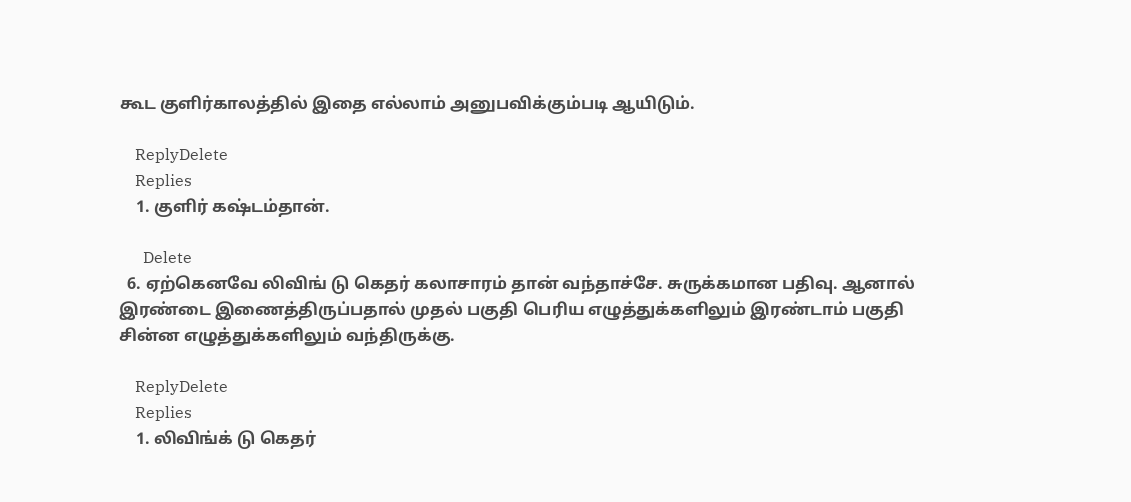கூட குளிர்காலத்தில் இதை எல்லாம் அனுபவிக்கும்படி ஆயிடும்.

    ReplyDelete
    Replies
    1. குளிர் கஷ்டம்தான்.

      Delete
  6. ஏற்கெனவே லிவிங் டு கெதர் கலாசாரம் தான் வந்தாச்சே. சுருக்கமான பதிவு. ஆனால் இரண்டை இணைத்திருப்பதால் முதல் பகுதி பெரிய எழுத்துக்களிலும் இரண்டாம் பகுதி சின்ன எழுத்துக்களிலும் வந்திருக்கு.

    ReplyDelete
    Replies
    1. லிவிங்க் டு கெதர்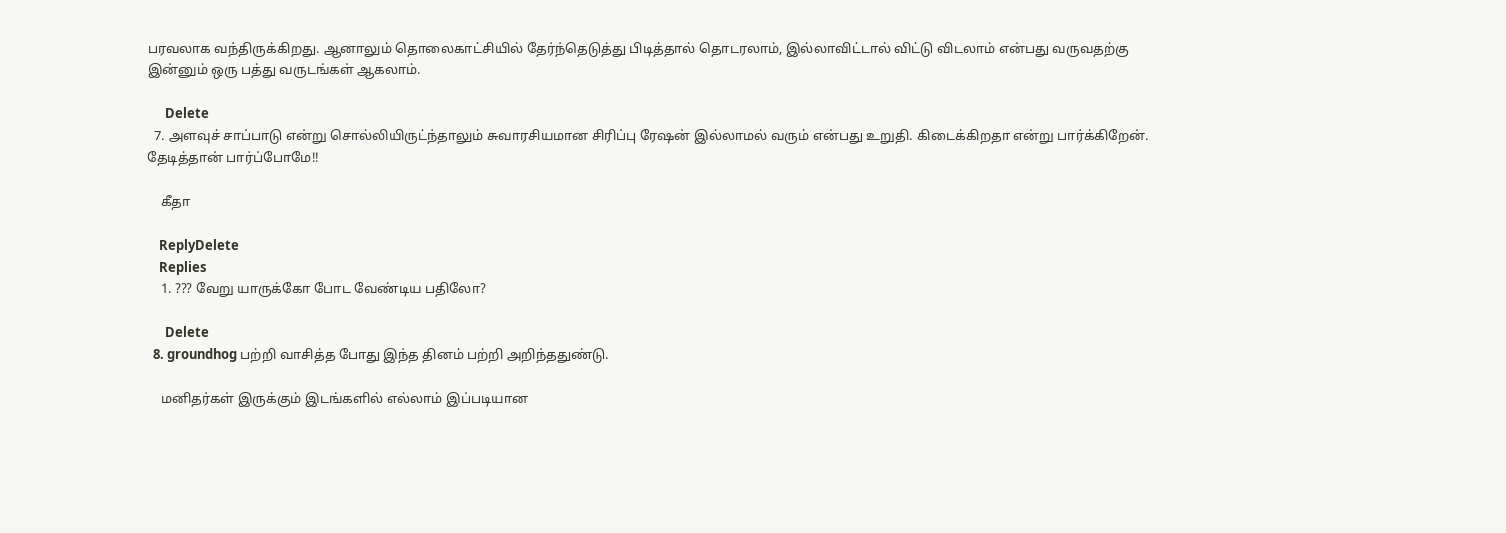பரவலாக வந்திருக்கிறது. ஆனாலும் தொலைகாட்சியில் தேர்ந்தெடுத்து பிடித்தால் தொடரலாம், இல்லாவிட்டால் விட்டு விடலாம் என்பது வருவதற்கு இன்னும் ஒரு பத்து வருடங்கள் ஆகலாம்.

      Delete
  7. அளவுச் சாப்பாடு என்று சொல்லியிருட்ந்தாலும் சுவாரசியமான சிரிப்பு ரேஷன் இல்லாமல் வரும் என்பது உறுதி. கிடைக்கிறதா என்று பார்க்கிறேன். தேடித்தான் பார்ப்போமே!!

    கீதா

    ReplyDelete
    Replies
    1. ??? வேறு யாருக்கோ போட வேண்டிய பதிலோ?

      Delete
  8. groundhog பற்றி வாசித்த போது இந்த தினம் பற்றி அறிந்ததுண்டு.

    மனிதர்கள் இருக்கும் இடங்களில் எல்லாம் இப்படியான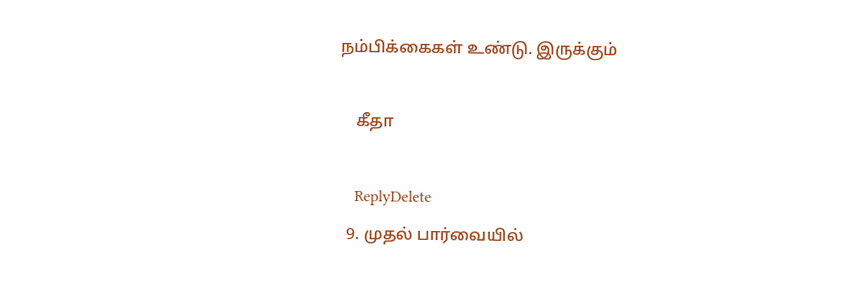நம்பிக்கைகள் உண்டு. இருக்கும்

    கீதா

    ReplyDelete
  9. முதல் பார்வையில்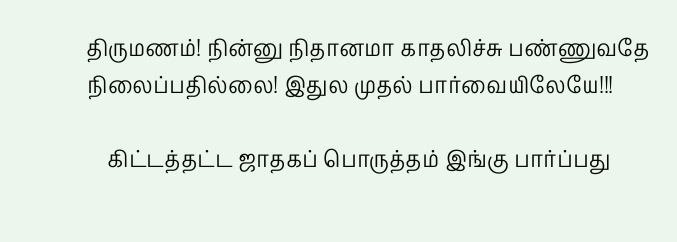திருமணம்! நின்னு நிதானமா காதலிச்சு பண்ணுவதே நிலைப்பதில்லை! இதுல முதல் பார்வையிலேயே!!!

    கிட்டத்தட்ட ஜாதகப் பொருத்தம் இங்கு பார்ப்பது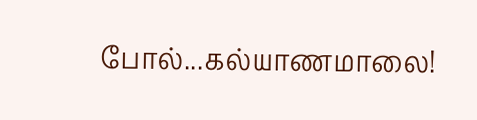போல்...கல்யாணமாலை!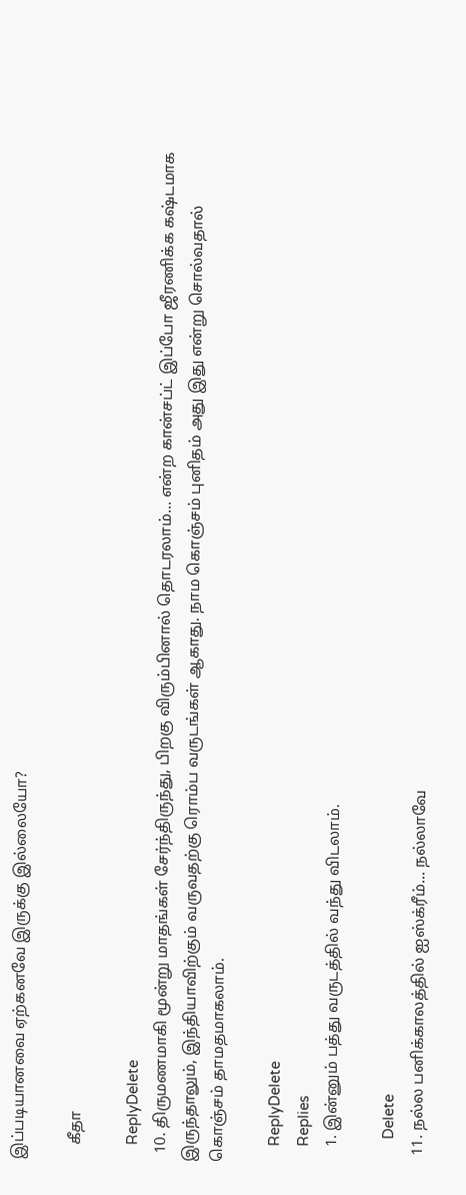இப்படியானவை ஏற்கனவே இருக்கு இல்லையோ?

    கீதா

    ReplyDelete
  10. திருமணமாகி மூன்று மாதங்கள் சேர்ந்திருந்து, பிறகு விரும்பினால் தொடரலாம்... என்ற கான்சப்ட் இப்போ ஜீரணிக்க கஷ்டமாக இருந்தாலும், இந்தியாவிற்கும் வருவதற்கு ரொம்ப வருடங்கள் ஆகாது. நாம கொஞ்சம் புனிதம் அது இது என்று சொல்வதால் கொஞ்சம் தாமதமாகலாம்.

    ReplyDelete
    Replies
    1. இன்னும் பத்து வருடத்தில் வந்து விடலாம்.

      Delete
  11. நல்ல பனிக்காலத்தில் ஐஸ்க்ரீம்... நல்லாவே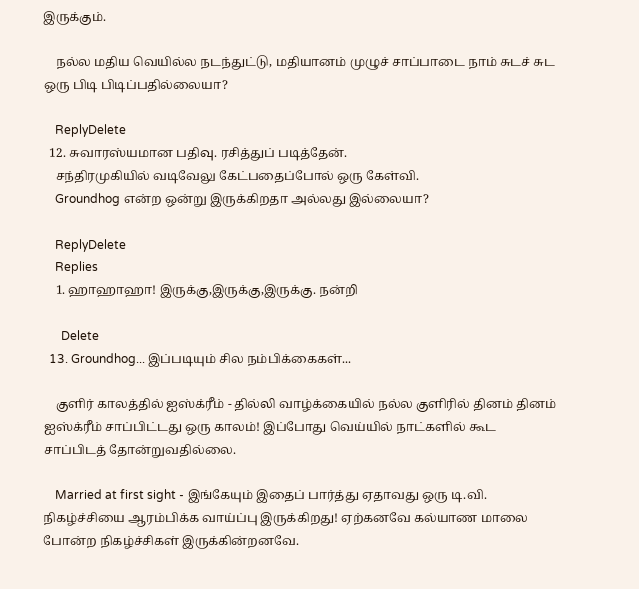இருக்கும்.

    நல்ல மதிய வெயில்ல நடந்துட்டு, மதியானம் முழுச் சாப்பாடை நாம் சுடச் சுட ஒரு பிடி பிடிப்பதில்லையா?

    ReplyDelete
  12. சுவாரஸ்யமான பதிவு. ரசித்துப் படித்தேன்.
    சந்திரமுகியில் வடிவேலு கேட்பதைப்போல் ஒரு கேள்வி.
    Groundhog என்ற ஒன்று இருக்கிறதா அல்லது இல்லையா?

    ReplyDelete
    Replies
    1. ஹாஹாஹா! இருக்கு,இருக்கு,இருக்கு. நன்றி

      Delete
  13. Groundhog... இப்படியும் சில நம்பிக்கைகள்...

    குளிர் காலத்தில் ஐஸ்க்ரீம் - தில்லி வாழ்க்கையில் நல்ல குளிரில் தினம் தினம் ஐஸ்க்ரீம் சாப்பிட்டது ஒரு காலம்! இப்போது வெய்யில் நாட்களில் கூட சாப்பிடத் தோன்றுவதில்லை.

    Married at first sight - இங்கேயும் இதைப் பார்த்து ஏதாவது ஒரு டி.வி. நிகழ்ச்சியை ஆரம்பிக்க வாய்ப்பு இருக்கிறது! ஏற்கனவே கல்யாண மாலை போன்ற நிகழ்ச்சிகள் இருக்கின்றனவே.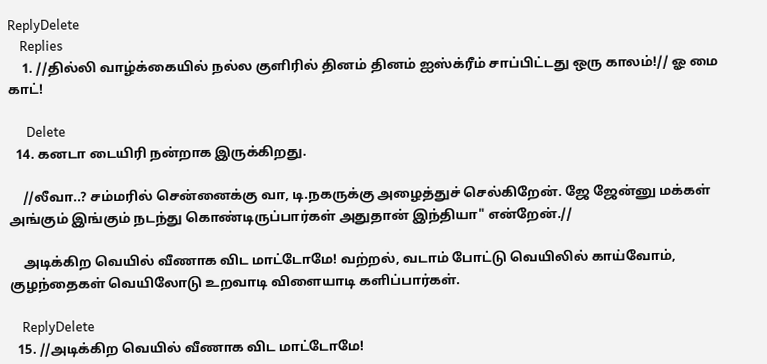ReplyDelete
    Replies
    1. //தில்லி வாழ்க்கையில் நல்ல குளிரில் தினம் தினம் ஐஸ்க்ரீம் சாப்பிட்டது ஒரு காலம்!// ஓ மை காட்!

      Delete
  14. கனடா டையிரி நன்றாக இருக்கிறது.

    //லீவா..? சம்மரில் சென்னைக்கு வா, டி.நகருக்கு அழைத்துச் செல்கிறேன். ஜே ஜேன்னு மக்கள் அங்கும் இங்கும் நடந்து கொண்டிருப்பார்கள் அதுதான் இந்தியா" என்றேன்.//

    அடிக்கிற வெயில் வீணாக விட மாட்டோமே! வற்றல், வடாம் போட்டு வெயிலில் காய்வோம், குழந்தைகள் வெயிலோடு உறவாடி விளையாடி களிப்பார்கள்.

    ReplyDelete
  15. //அடிக்கிற வெயில் வீணாக விட மாட்டோமே!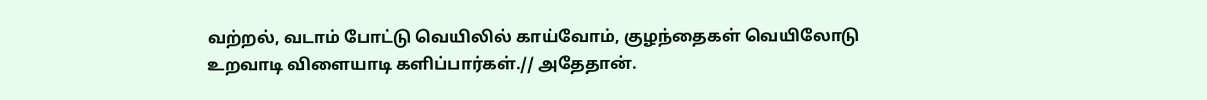வற்றல், வடாம் போட்டு வெயிலில் காய்வோம், குழந்தைகள் வெயிலோடு உறவாடி விளையாடி களிப்பார்கள்.// அதேதான்.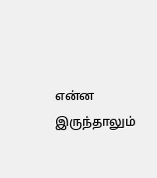என்ன இருந்தாலும்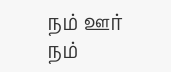நம் ஊர் நம்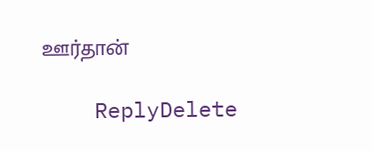ஊர்தான்

    ReplyDelete